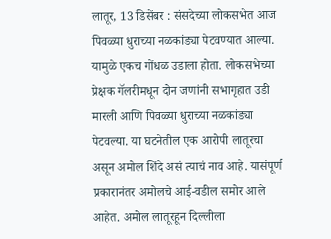लातूर, 13 डिसेंबर : संसदेच्या लोकसभेत आज पिवळ्या धुराच्या नळकांड्या पेटवण्यात आल्या. यामुळे एकच गोंधळ उडाला होता. लोकसभेच्या प्रेक्षक गॅलरीमधून दोन जणांनी सभागृहात उडी मारली आणि पिवळ्या धुराच्या नळकांड्या पेटवल्या. या घटनेतील एक आरोपी लातूरचा असून अमोल शिंदे असं त्याचं नाव आहे. यासंपूर्ण प्रकारानंतर अमोलचे आई-वडील समोर आले आहेत. अमोल लातूरहून दिल्लीला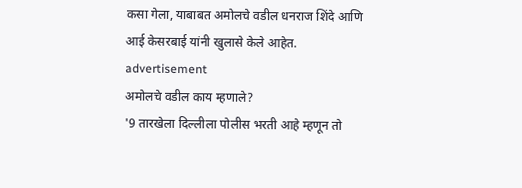कसा गेला, याबाबत अमोलचे वडील धनराज शिंदे आणि आई केसरबाई यांनी खुलासे केले आहेत.
advertisement
अमोलचे वडील काय म्हणाले?
'9 तारखेला दिल्लीला पोलीस भरती आहे म्हणून तो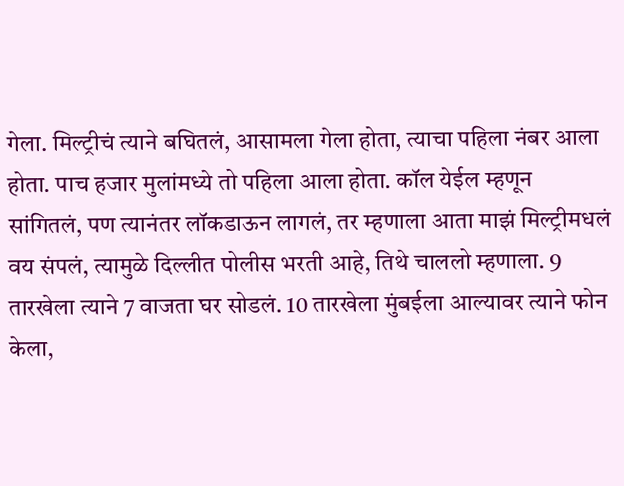गेला. मिल्ट्रीचं त्याने बघितलं, आसामला गेला होता, त्याचा पहिला नंबर आला होता. पाच हजार मुलांमध्ये तो पहिला आला होता. कॉल येईल म्हणून सांगितलं, पण त्यानंतर लॉकडाऊन लागलं, तर म्हणाला आता माझं मिल्ट्रीमधलं वय संपलं, त्यामुळे दिल्लीत पोलीस भरती आहे, तिथे चाललो म्हणाला. 9 तारखेला त्याने 7 वाजता घर सोडलं. 10 तारखेला मुंबईला आल्यावर त्याने फोन केला,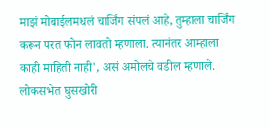माझं मोबाईलमधलं चार्जिंग संपलं आहे, तुम्हाला चार्जिंग करून परत फोन लावतो म्हणाला. त्यानंतर आम्हाला काही माहिती नाही', असं अमोलचे वडील म्हणाले.
लोकसभेत घुसखोरी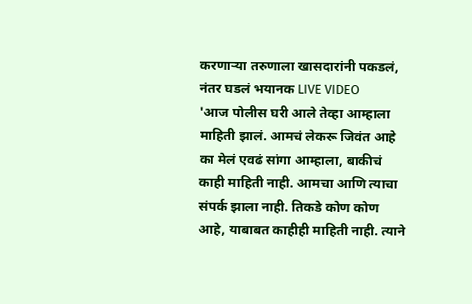करणाऱ्या तरुणाला खासदारांनी पकडलं, नंतर घडलं भयानक LIVE VIDEO
'आज पोलीस घरी आले तेव्हा आम्हाला माहिती झालं. आमचं लेकरू जिवंत आहे का मेलं एवढं सांगा आम्हाला, बाकीचं काही माहिती नाही. आमचा आणि त्याचा संपर्क झाला नाही. तिकडे कोण कोण आहे, याबाबत काहीही माहिती नाही. त्याने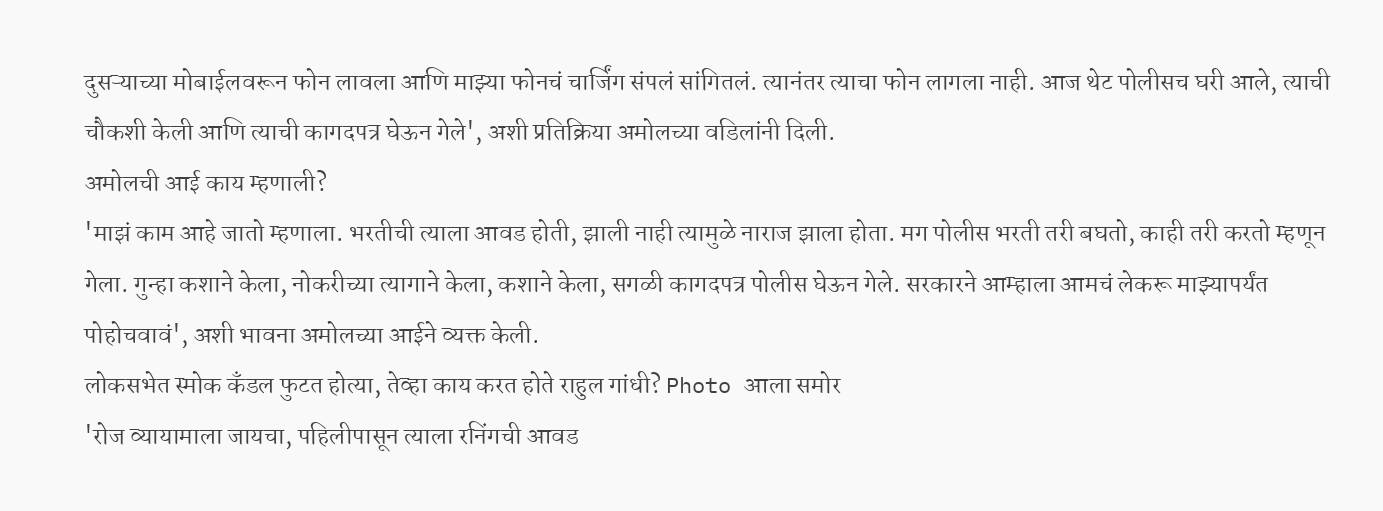दुसऱ्याच्या मोबाईलवरून फोन लावला आणि माझ्या फोनचं चार्जिंग संपलं सांगितलं. त्यानंतर त्याचा फोन लागला नाही. आज थेट पोलीसच घरी आले, त्याची चौकशी केली आणि त्याची कागदपत्र घेऊन गेले', अशी प्रतिक्रिया अमोलच्या वडिलांनी दिली.
अमोलची आई काय म्हणाली?
'माझं काम आहे जातो म्हणाला. भरतीची त्याला आवड होती, झाली नाही त्यामुळे नाराज झाला होता. मग पोलीस भरती तरी बघतो, काही तरी करतो म्हणून गेला. गुन्हा कशाने केला, नोकरीच्या त्यागाने केला, कशाने केला, सगळी कागदपत्र पोलीस घेऊन गेले. सरकारने आम्हाला आमचं लेकरू माझ्यापर्यंत पोहोचवावं', अशी भावना अमोलच्या आईने व्यक्त केली.
लोकसभेत स्मोक कँडल फुटत होत्या, तेव्हा काय करत होते राहुल गांधी? Photo आला समोर
'रोज व्यायामाला जायचा, पहिलीपासून त्याला रनिंगची आवड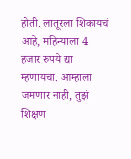होती. लातूरला शिकायचं आहे, महिन्याला 4 हजार रुपये द्या म्हणायचा. आम्हाला जमणार नाही, तुझं शिक्षण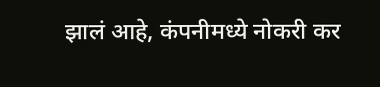झालं आहे, कंपनीमध्ये नोकरी कर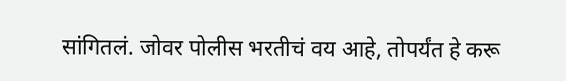सांगितलं. जोवर पोलीस भरतीचं वय आहे, तोपर्यंत हे करू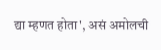द्या म्हणत होता', असं अमोलची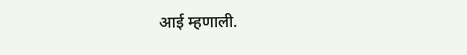आई म्हणाली.